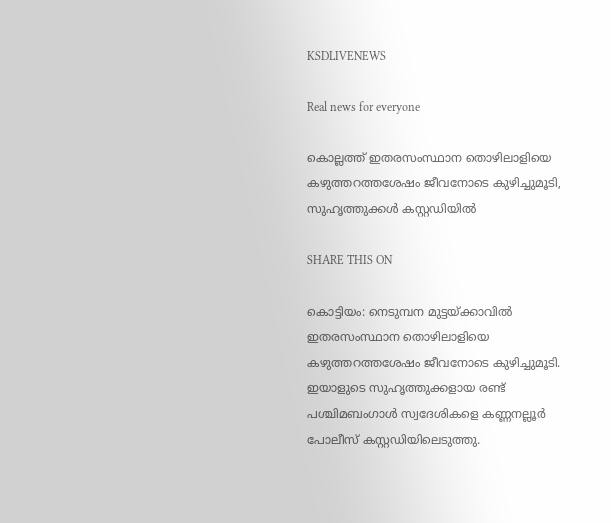KSDLIVENEWS

Real news for everyone

കൊല്ലത്ത് ഇതരസംസ്ഥാന തൊഴിലാളിയെ കഴുത്തറത്തശേഷം ജീവനോടെ കുഴിച്ചുമൂടി‌‌, സുഹൃത്തുക്കൾ കസ്റ്റഡിയിൽ

SHARE THIS ON

കൊട്ടിയം: നെടുമ്പന മുട്ടയ്ക്കാവിൽ ഇതരസംസ്ഥാന തൊഴിലാളിയെ കഴുത്തറത്തശേഷം ജീവനോടെ കുഴിച്ചുമൂടി. ഇയാളുടെ സുഹൃത്തുക്കളായ രണ്ട് പശ്ചിമബംഗാൾ സ്വദേശികളെ കണ്ണനല്ലൂർ പോലീസ് കസ്റ്റഡിയിലെടുത്തു.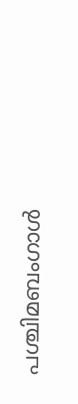പശ്ചിമബംഗാൾ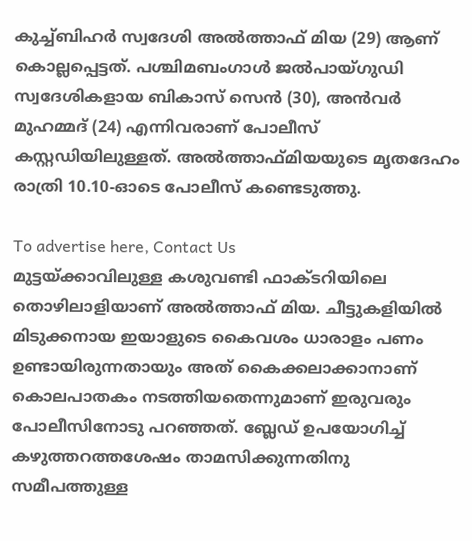കുച്ച്ബിഹർ സ്വദേശി അൽത്താഫ് മിയ (29) ആണ് കൊല്ലപ്പെട്ടത്. പശ്ചിമബംഗാൾ ജൽപായ്‌ഗുഡി സ്വദേശികളായ ബികാസ് സെൻ (30), അൻവർ മുഹമ്മദ് (24) എന്നിവരാണ് പോലീസ് കസ്റ്റഡിയിലുള്ളത്. അൽത്താഫ്മിയയുടെ മൃതദേഹം രാത്രി 10.10-ഓടെ പോലീസ് കണ്ടെടുത്തു.

To advertise here, Contact Us
മുട്ടയ്ക്കാവിലുള്ള കശുവണ്ടി ഫാക്ടറിയിലെ തൊഴിലാളിയാണ് അൽത്താഫ് മിയ. ചീട്ടുകളിയിൽ മിടുക്കനായ ഇയാളുടെ കൈവശം ധാരാളം പണം ഉണ്ടായിരുന്നതായും അത് കൈക്കലാക്കാനാണ് കൊലപാതകം നടത്തിയതെന്നുമാണ് ഇരുവരും പോലീസിനോടു പറഞ്ഞത്. ബ്ലേഡ് ഉപയോഗിച്ച് കഴുത്തറത്തശേഷം താമസിക്കുന്നതിനു സമീപത്തുള്ള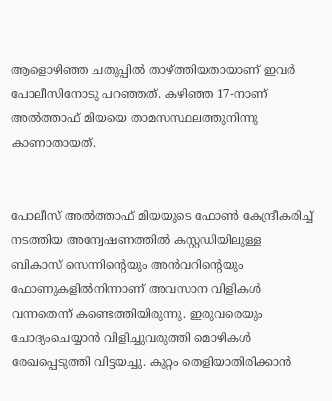ആളൊഴിഞ്ഞ ചതുപ്പിൽ താഴ്ത്തിയതായാണ് ഇവർ പോലീസിനോടു പറഞ്ഞത്. കഴിഞ്ഞ 17-നാണ് അൽത്താഫ് മിയയെ താമസസ്ഥലത്തുനിന്നു കാണാതായത്.


പോലീസ് അൽത്താഫ് മിയയുടെ ഫോൺ കേന്ദ്രീകരിച്ച് നടത്തിയ അന്വേഷണത്തിൽ കസ്റ്റഡിയിലുള്ള ബികാസ് സെന്നിന്റെയും അൻവറിന്റെയും ഫോണുകളിൽനിന്നാണ് അവസാന വിളികൾ വന്നതെന്ന് കണ്ടെത്തിയിരുന്നു. ഇരുവരെയും ചോദ്യംചെയ്യാൻ വിളിച്ചുവരുത്തി മൊഴികൾ രേഖപ്പെടുത്തി വിട്ടയച്ചു. കുറ്റം തെളിയാതിരിക്കാൻ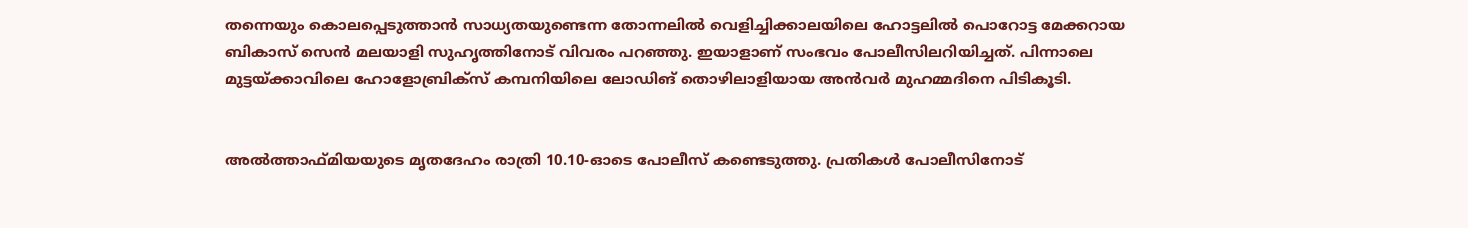തന്നെയും കൊലപ്പെടുത്താൻ സാധ്യതയുണ്ടെന്ന തോന്നലിൽ വെളിച്ചിക്കാലയിലെ ഹോട്ടലിൽ പൊറോട്ട മേക്കറായ ബികാസ് സെൻ മലയാളി സുഹൃത്തിനോട് വിവരം പറഞ്ഞു. ഇയാളാണ് സംഭവം പോലീസിലറിയിച്ചത്. പിന്നാലെ മുട്ടയ്ക്കാവിലെ ഹോളോബ്രിക്സ് കമ്പനിയിലെ ലോഡിങ് തൊഴിലാളിയായ അൻവർ മുഹമ്മദിനെ പിടികൂടി.


അൽത്താഫ്മിയയുടെ മൃതദേഹം രാത്രി 10.10-ഓടെ പോലീസ് കണ്ടെടുത്തു. പ്രതികൾ പോലീസിനോട്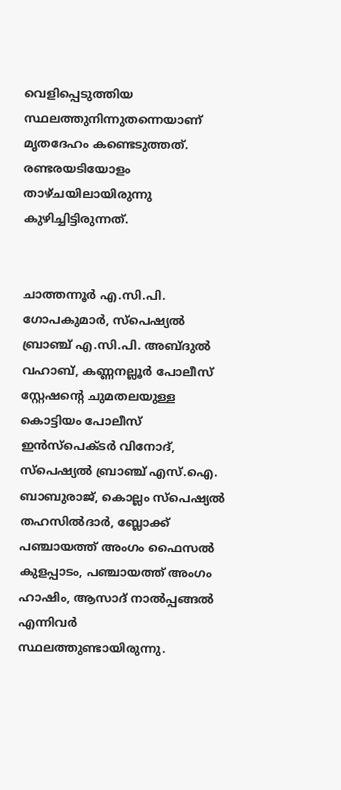വെളിപ്പെടുത്തിയ സ്ഥലത്തുനിന്നുതന്നെയാണ് മൃതദേഹം കണ്ടെടുത്തത്. രണ്ടരയടിയോളം താഴ്ചയിലായിരുന്നു കുഴിച്ചിട്ടിരുന്നത്.


ചാത്തന്നൂർ എ.സി.പി. ഗോപകുമാർ, സ്പെഷ്യൽ ബ്രാഞ്ച് എ.സി.പി. അബ്ദുൽ വഹാബ്, കണ്ണനല്ലൂർ പോലീസ് സ്റ്റേഷന്റെ ചുമതലയുള്ള കൊട്ടിയം പോലീസ് ഇൻസ്പെക്ടർ വിനോദ്, സ്പെഷ്യൽ ബ്രാഞ്ച് എസ്.ഐ. ബാബുരാജ്, കൊല്ലം സ്പെഷ്യൽ തഹസിൽദാർ, ബ്ലോക്ക് പഞ്ചായത്ത്‌ അംഗം ഫൈസൽ കുളപ്പാടം, പഞ്ചായത്ത്‌ അംഗം ഹാഷിം, ആസാദ് നാൽപ്പങ്ങൽ എന്നിവർ സ്ഥലത്തുണ്ടായിരുന്നു.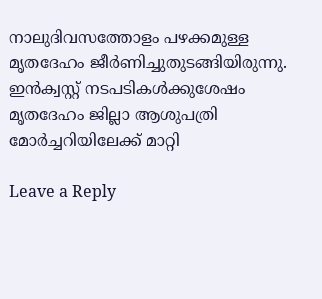നാലുദിവസത്തോളം പഴക്കമുള്ള മൃതദേഹം ജീർണിച്ചുതുടങ്ങിയിരുന്നു. ഇൻക്വസ്റ്റ് നടപടികൾക്കുശേഷം മൃതദേഹം ജില്ലാ ആശുപത്രി മോർച്ചറിയിലേക്ക് മാറ്റി

Leave a Reply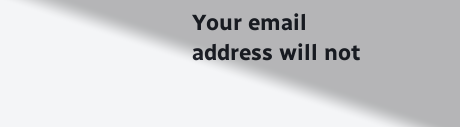Your email address will not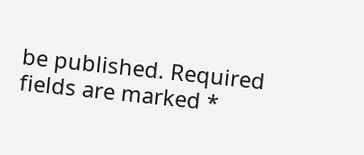be published. Required fields are marked *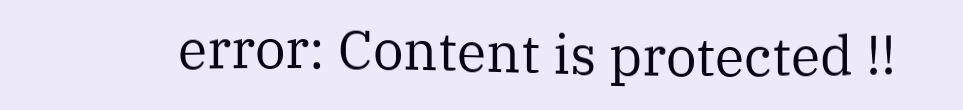error: Content is protected !!